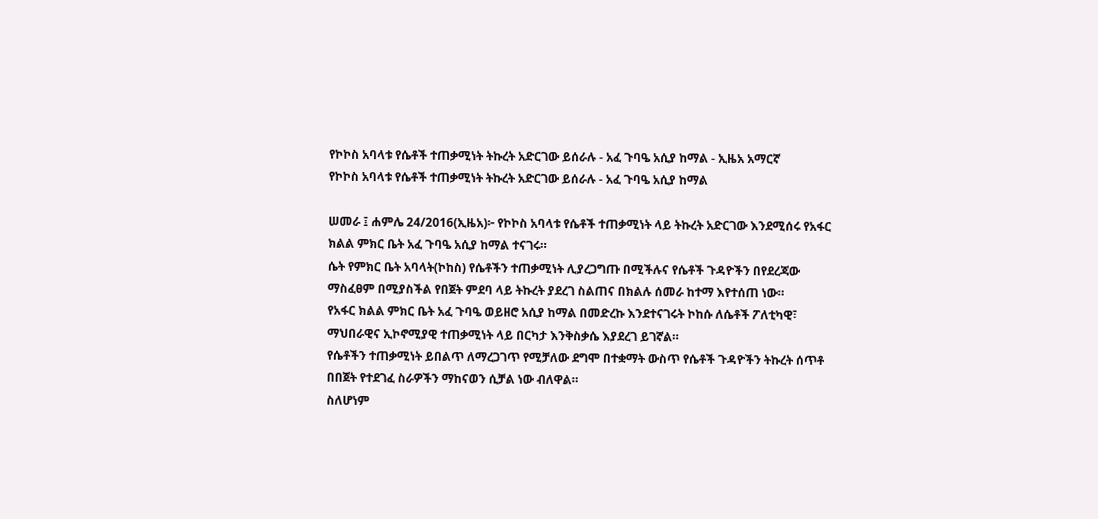የኮኮስ አባላቱ የሴቶች ተጠቃሚነት ትኩረት አድርገው ይሰራሉ - አፈ ጉባዔ አሲያ ከማል - ኢዜአ አማርኛ
የኮኮስ አባላቱ የሴቶች ተጠቃሚነት ትኩረት አድርገው ይሰራሉ - አፈ ጉባዔ አሲያ ከማል

ሠመራ ፤ ሐምሌ 24/2016(ኢዜአ)፦ የኮኮስ አባላቱ የሴቶች ተጠቃሚነት ላይ ትኩረት አድርገው እንደሚሰሩ የአፋር ክልል ምክር ቤት አፈ ጉባዔ አሲያ ከማል ተናገሩ።
ሴት የምክር ቤት አባላት(ኮከስ) የሴቶችን ተጠቃሚነት ሊያረጋግጡ በሚችሉና የሴቶች ጉዳዮችን በየደረጃው ማስፈፀም በሚያስችል የበጀት ምደባ ላይ ትኩረት ያደረገ ስልጠና በክልሉ ሰመራ ከተማ እየተሰጠ ነው።
የአፋር ክልል ምክር ቤት አፈ ጉባዔ ወይዘሮ አሲያ ከማል በመድረኩ እንደተናገሩት ኮከሱ ለሴቶች ፖለቲካዊ፣ ማህበራዊና ኢኮኖሚያዊ ተጠቃሚነት ላይ በርካታ እንቅስቃሴ እያደረገ ይገኛል።
የሴቶችን ተጠቃሚነት ይበልጥ ለማረጋገጥ የሚቻለው ደግሞ በተቋማት ውስጥ የሴቶች ጉዳዮችን ትኩረት ሰጥቶ በበጀት የተደገፈ ስራዎችን ማከናወን ሲቻል ነው ብለዋል።
ስለሆነም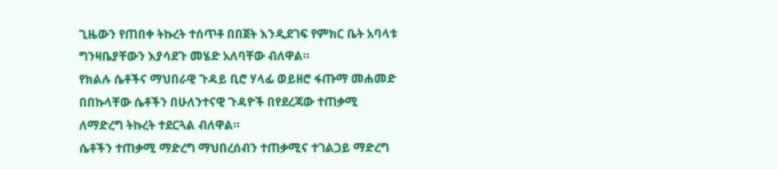ጊዜውን የጠበቀ ትኩረት ተሰጥቶ በበጀት እንዲደገፍ የምክር ቤት አባላቱ ግንዛቤያቸውን እያሳደጉ መሄድ አለባቸው ብለዋል።
የክልሉ ሴቶችና ማህበራዊ ጉዳይ ቢሮ ሃላፊ ወይዘሮ ፋጡማ መሐመድ በበኩላቸው ሴቶችን በሁለንተናዊ ጉዳዮች በየደረጃው ተጠቃሚ ለማድረግ ትኩረት ተደርጓል ብለዋል።
ሴቶችን ተጠቃሚ ማድረግ ማህበረሰብን ተጠቃሚና ተገልጋይ ማድረግ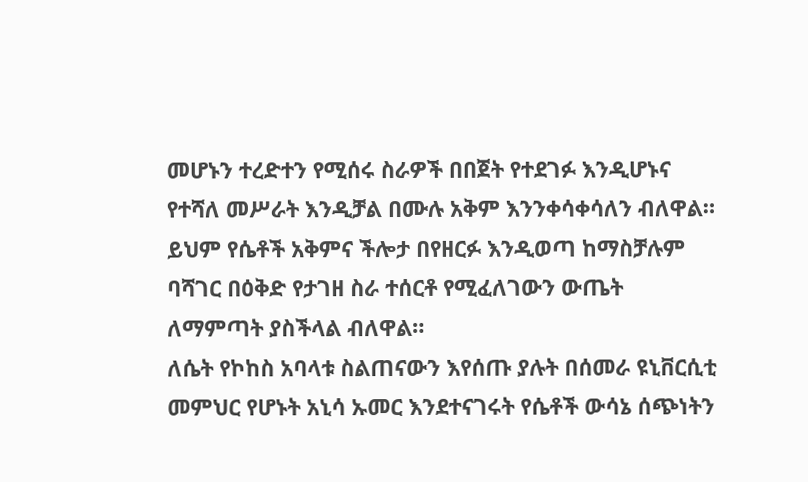መሆኑን ተረድተን የሚሰሩ ስራዎች በበጀት የተደገፉ እንዲሆኑና የተሻለ መሥራት እንዲቻል በሙሉ አቅም እንንቀሳቀሳለን ብለዋል።
ይህም የሴቶች አቅምና ችሎታ በየዘርፉ እንዲወጣ ከማስቻሉም ባሻገር በዕቅድ የታገዘ ስራ ተሰርቶ የሚፈለገውን ውጤት ለማምጣት ያስችላል ብለዋል።
ለሴት የኮከስ አባላቱ ስልጠናውን እየሰጡ ያሉት በሰመራ ዩኒቨርሲቲ መምህር የሆኑት አኒሳ ኡመር እንደተናገሩት የሴቶች ውሳኔ ሰጭነትን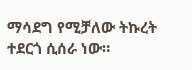ማሳደግ የሚቻለው ትኩረት ተደርጎ ሲሰራ ነው።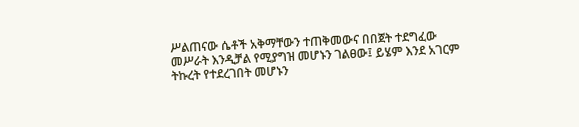ሥልጠናው ሴቶች አቅማቸውን ተጠቅመውና በበጀት ተደግፈው መሥራት እንዲቻል የሚያግዝ መሆኑን ገልፀው፤ ይሄም እንደ አገርም ትኩረት የተደረገበት መሆኑን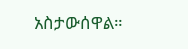አስታውሰዋል።